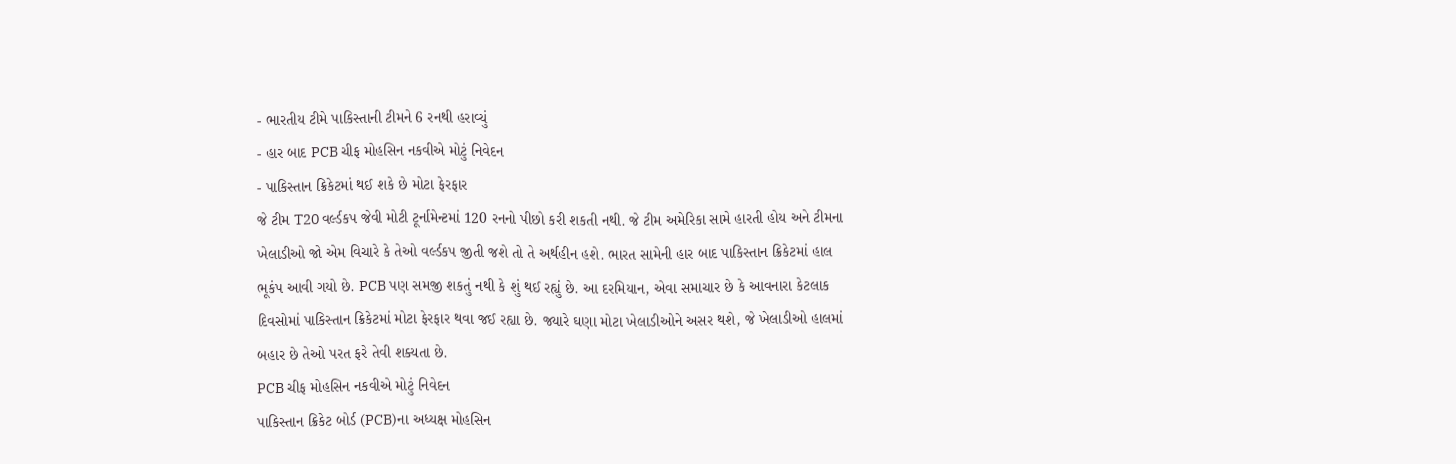- ભારતીય ટીમે પાકિસ્તાની ટીમને 6 રનથી હરાવ્યું
- હાર બાદ PCB ચીફ મોહસિન નકવીએ મોટું નિવેદન
- પાકિસ્તાન ક્રિકેટમાં થઈ શકે છે મોટા ફેરફાર
જે ટીમ T20 વર્લ્ડકપ જેવી મોટી ટૂર્નામેન્ટમાં 120 રનનો પીછો કરી શકતી નથી. જે ટીમ અમેરિકા સામે હારતી હોય અને ટીમના ખેલાડીઓ જો એમ વિચારે કે તેઓ વર્લ્ડકપ જીતી જશે તો તે અર્થહીન હશે. ભારત સામેની હાર બાદ પાકિસ્તાન ક્રિકેટમાં હાલ ભૂકંપ આવી ગયો છે. PCB પણ સમજી શકતું નથી કે શું થઈ રહ્યું છે. આ દરમિયાન, એવા સમાચાર છે કે આવનારા કેટલાક દિવસોમાં પાકિસ્તાન ક્રિકેટમાં મોટા ફેરફાર થવા જઈ રહ્યા છે. જ્યારે ઘણા મોટા ખેલાડીઓને અસર થશે, જે ખેલાડીઓ હાલમાં બહાર છે તેઓ પરત ફરે તેવી શક્યતા છે.
PCB ચીફ મોહસિન નકવીએ મોટું નિવેદન
પાકિસ્તાન ક્રિકેટ બોર્ડ (PCB)ના અધ્યક્ષ મોહસિન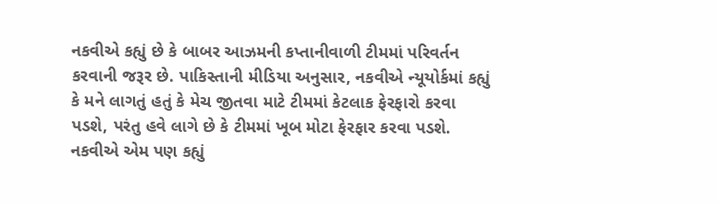નકવીએ કહ્યું છે કે બાબર આઝમની કપ્તાનીવાળી ટીમમાં પરિવર્તન કરવાની જરૂર છે. પાકિસ્તાની મીડિયા અનુસાર, નકવીએ ન્યૂયોર્કમાં કહ્યું કે મને લાગતું હતું કે મેચ જીતવા માટે ટીમમાં કેટલાક ફેરફારો કરવા પડશે, પરંતુ હવે લાગે છે કે ટીમમાં ખૂબ મોટા ફેરફાર કરવા પડશે. નકવીએ એમ પણ કહ્યું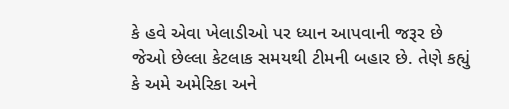કે હવે એવા ખેલાડીઓ પર ધ્યાન આપવાની જરૂર છે જેઓ છેલ્લા કેટલાક સમયથી ટીમની બહાર છે. તેણે કહ્યું કે અમે અમેરિકા અને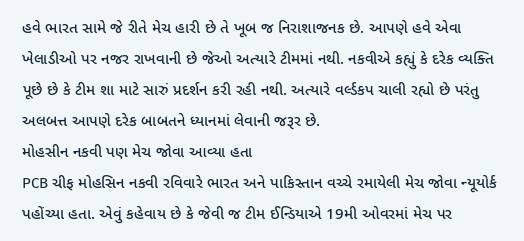હવે ભારત સામે જે રીતે મેચ હારી છે તે ખૂબ જ નિરાશાજનક છે. આપણે હવે એવા ખેલાડીઓ પર નજર રાખવાની છે જેઓ અત્યારે ટીમમાં નથી. નકવીએ કહ્યું કે દરેક વ્યક્તિ પૂછે છે કે ટીમ શા માટે સારું પ્રદર્શન કરી રહી નથી. અત્યારે વર્લ્ડકપ ચાલી રહ્યો છે પરંતુ અલબત્ત આપણે દરેક બાબતને ધ્યાનમાં લેવાની જરૂર છે.
મોહસીન નકવી પણ મેચ જોવા આવ્યા હતા
PCB ચીફ મોહસિન નકવી રવિવારે ભારત અને પાકિસ્તાન વચ્ચે રમાયેલી મેચ જોવા ન્યૂયોર્ક પહોંચ્યા હતા. એવું કહેવાય છે કે જેવી જ ટીમ ઈન્ડિયાએ 19મી ઓવરમાં મેચ પર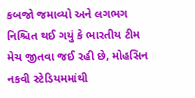કબજો જમાવ્યો અને લગભગ નિશ્ચિત થઈ ગયું કે ભારતીય ટીમ મેચ જીતવા જઈ રહી છે, મોહસિન નકવી સ્ટેડિયમમાંથી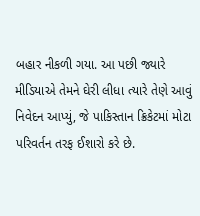બહાર નીકળી ગયા. આ પછી જ્યારે મીડિયાએ તેમને ઘેરી લીધા ત્યારે તેણે આવું નિવેદન આપ્યું, જે પાકિસ્તાન ક્રિકેટમાં મોટા પરિવર્તન તરફ ઈશારો કરે છે.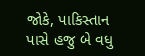જોકે, પાકિસ્તાન પાસે હજુ બે વધુ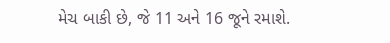મેચ બાકી છે, જે 11 અને 16 જૂને રમાશે.